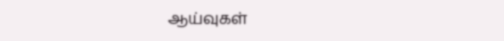ஆய்வுகள்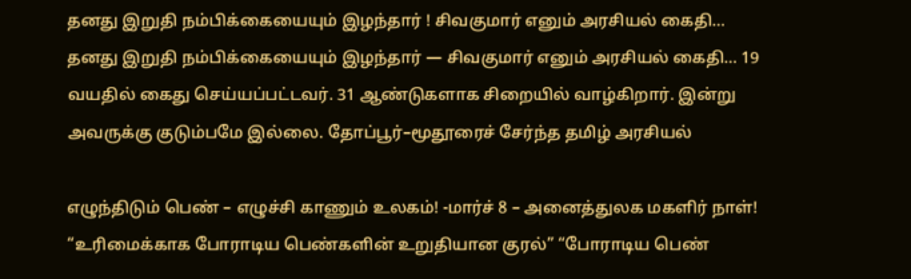தனது இறுதி நம்பிக்கையையும் இழந்தார் ! சிவகுமார் எனும் அரசியல் கைதி…
தனது இறுதி நம்பிக்கையையும் இழந்தார் — சிவகுமார் எனும் அரசியல் கைதி… 19 வயதில் கைது செய்யப்பட்டவர். 31 ஆண்டுகளாக சிறையில் வாழ்கிறார். இன்று அவருக்கு குடும்பமே இல்லை. தோப்பூர்–மூதூரைச் சேர்ந்த தமிழ் அரசியல்

எழுந்திடும் பெண் – எழுச்சி காணும் உலகம்! -மார்ச் 8 – அனைத்துலக மகளிர் நாள்!
“உரிமைக்காக போராடிய பெண்களின் உறுதியான குரல்” “போராடிய பெண்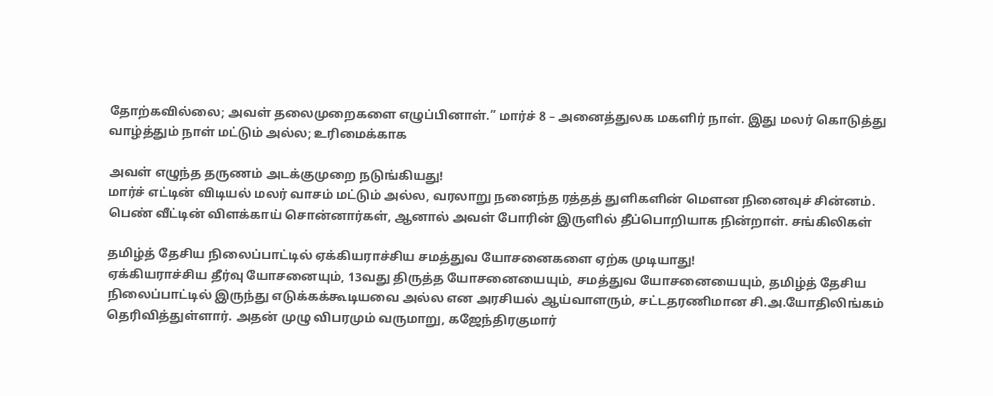தோற்கவில்லை; அவள் தலைமுறைகளை எழுப்பினாள்.” மார்ச் 8 – அனைத்துலக மகளிர் நாள். இது மலர் கொடுத்து வாழ்த்தும் நாள் மட்டும் அல்ல; உரிமைக்காக

அவள் எழுந்த தருணம் அடக்குமுறை நடுங்கியது!
மார்ச் எட்டின் விடியல் மலர் வாசம் மட்டும் அல்ல, வரலாறு நனைந்த ரத்தத் துளிகளின் மௌன நினைவுச் சின்னம். பெண் வீட்டின் விளக்காய் சொன்னார்கள், ஆனால் அவள் போரின் இருளில் தீப்பொறியாக நின்றாள். சங்கிலிகள்

தமிழ்த் தேசிய நிலைப்பாட்டில் ஏக்கியராச்சிய சமத்துவ யோசனைகளை ஏற்க முடியாது!
ஏக்கியராச்சிய தீர்வு யோசனையும், 13வது திருத்த யோசனையையும், சமத்துவ யோசனையையும், தமிழ்த் தேசிய நிலைப்பாட்டில் இருந்து எடுக்கக்கூடியவை அல்ல என அரசியல் ஆய்வாளரும், சட்டதரணிமான சி.அ.யோதிலிங்கம் தெரிவித்துள்ளார். அதன் முழு விபரமும் வருமாறு, கஜேந்திரகுமார்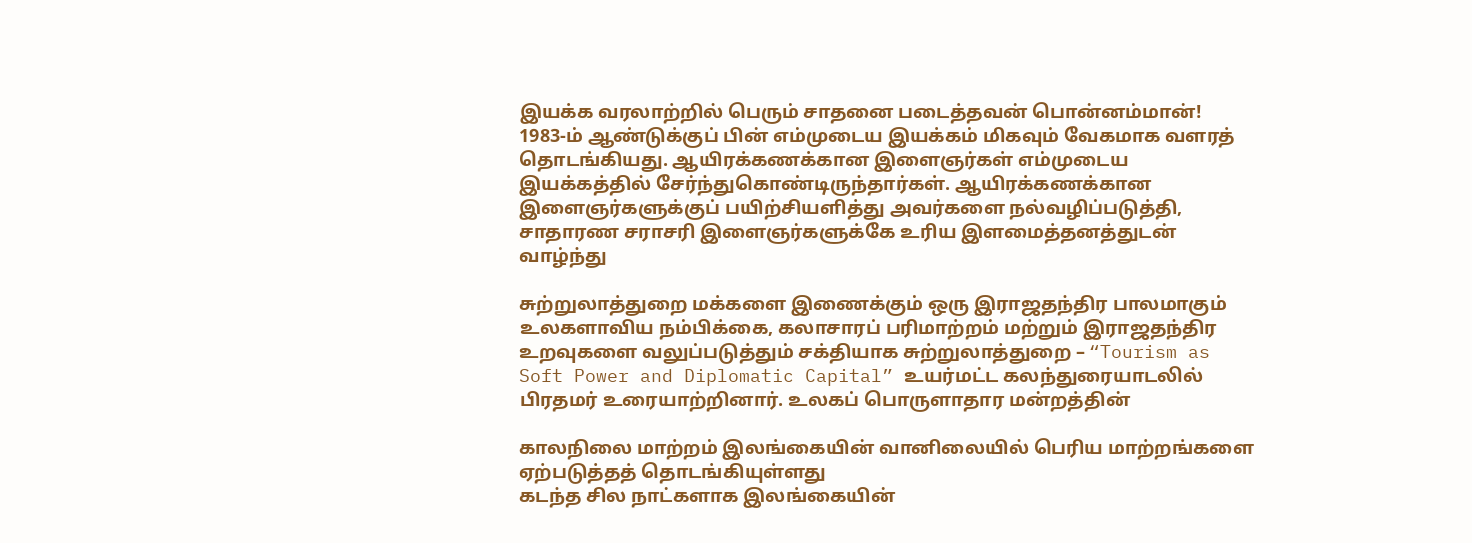இயக்க வரலாற்றில் பெரும் சாதனை படைத்தவன் பொன்னம்மான்!
1983-ம் ஆண்டுக்குப் பின் எம்முடைய இயக்கம் மிகவும் வேகமாக வளரத் தொடங்கியது. ஆயிரக்கணக்கான இளைஞர்கள் எம்முடைய இயக்கத்தில் சேர்ந்துகொண்டிருந்தார்கள். ஆயிரக்கணக்கான இளைஞர்களுக்குப் பயிற்சியளித்து அவர்களை நல்வழிப்படுத்தி, சாதாரண சராசரி இளைஞர்களுக்கே உரிய இளமைத்தனத்துடன் வாழ்ந்து

சுற்றுலாத்துறை மக்களை இணைக்கும் ஒரு இராஜதந்திர பாலமாகும்
உலகளாவிய நம்பிக்கை, கலாசாரப் பரிமாற்றம் மற்றும் இராஜதந்திர உறவுகளை வலுப்படுத்தும் சக்தியாக சுற்றுலாத்துறை – “Tourism as Soft Power and Diplomatic Capital” உயர்மட்ட கலந்துரையாடலில் பிரதமர் உரையாற்றினார். உலகப் பொருளாதார மன்றத்தின்

காலநிலை மாற்றம் இலங்கையின் வானிலையில் பெரிய மாற்றங்களை ஏற்படுத்தத் தொடங்கியுள்ளது
கடந்த சில நாட்களாக இலங்கையின்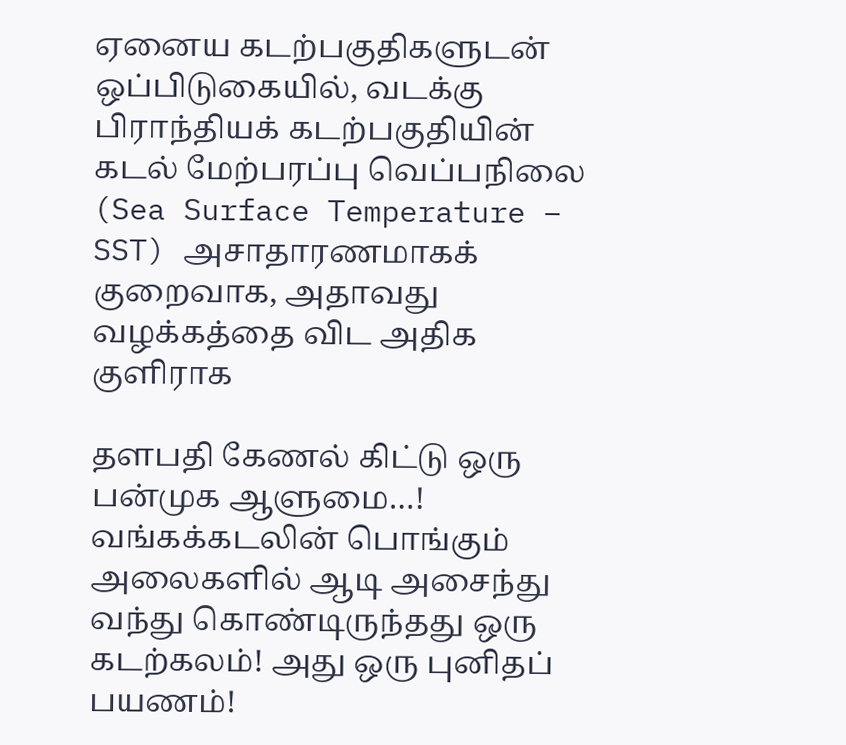ஏனைய கடற்பகுதிகளுடன் ஒப்பிடுகையில், வடக்கு பிராந்தியக் கடற்பகுதியின் கடல் மேற்பரப்பு வெப்பநிலை (Sea Surface Temperature – SST) அசாதாரணமாகக் குறைவாக, அதாவது வழக்கத்தை விட அதிக குளிராக

தளபதி கேணல் கிட்டு ஒரு பன்முக ஆளுமை…!
வங்கக்கடலின் பொங்கும் அலைகளில் ஆடி அசைந்து வந்து கொண்டிருந்தது ஒரு கடற்கலம்! அது ஒரு புனிதப் பயணம்!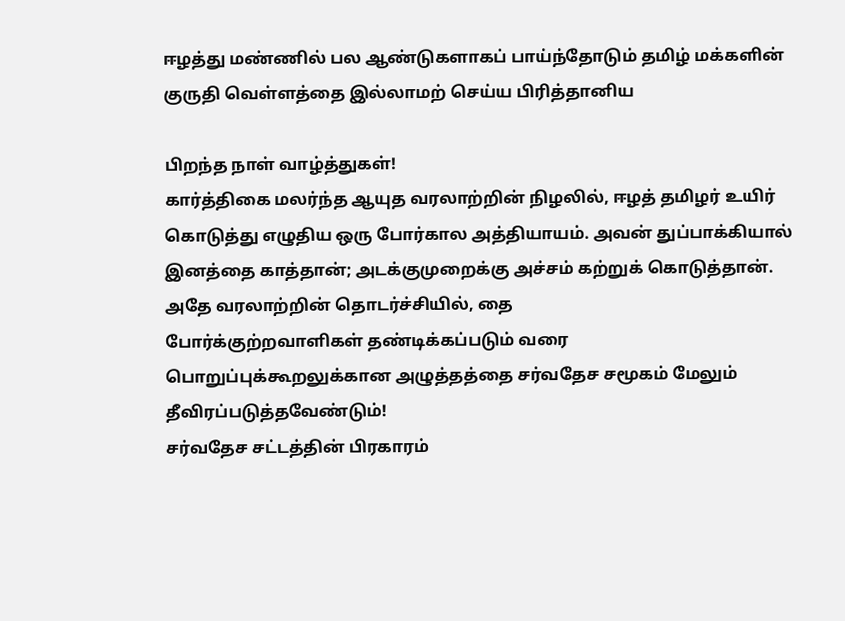ஈழத்து மண்ணில் பல ஆண்டுகளாகப் பாய்ந்தோடும் தமிழ் மக்களின் குருதி வெள்ளத்தை இல்லாமற் செய்ய பிரித்தானிய

பிறந்த நாள் வாழ்த்துகள்!
கார்த்திகை மலர்ந்த ஆயுத வரலாற்றின் நிழலில், ஈழத் தமிழர் உயிர் கொடுத்து எழுதிய ஒரு போர்கால அத்தியாயம். அவன் துப்பாக்கியால் இனத்தை காத்தான்; அடக்குமுறைக்கு அச்சம் கற்றுக் கொடுத்தான். அதே வரலாற்றின் தொடர்ச்சியில், தை
போர்க்குற்றவாளிகள் தண்டிக்கப்படும் வரை பொறுப்புக்கூறலுக்கான அழுத்தத்தை சர்வதேச சமூகம் மேலும் தீவிரப்படுத்தவேண்டும்!
சர்வதேச சட்டத்தின் பிரகாரம்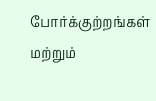போர்க்குற்றங்கள் மற்றும்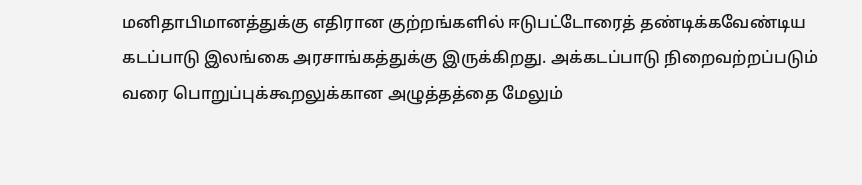மனிதாபிமானத்துக்கு எதிரான குற்றங்களில் ஈடுபட்டோரைத் தண்டிக்கவேண்டிய கடப்பாடு இலங்கை அரசாங்கத்துக்கு இருக்கிறது. அக்கடப்பாடு நிறைவற்றப்படும் வரை பொறுப்புக்கூறலுக்கான அழுத்தத்தை மேலும்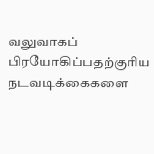வலுவாகப் பிரயோகிப்பதற்குரிய நடவடிக்கைகளை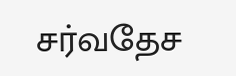சர்வதேச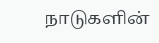நாடுகளின்